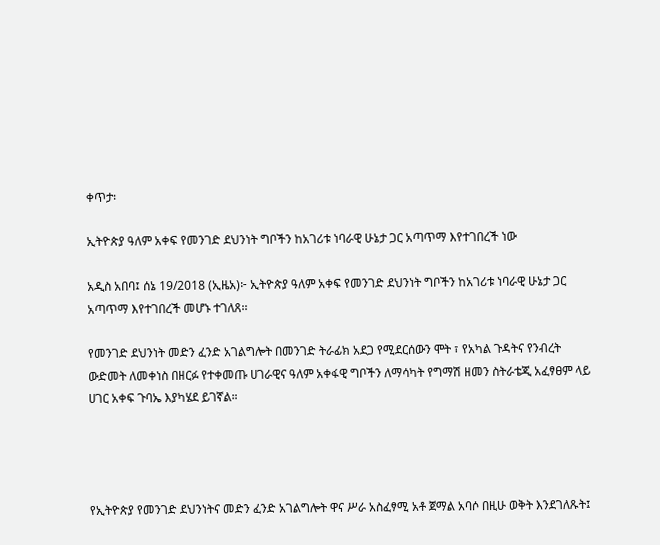ቀጥታ፡

ኢትዮጵያ ዓለም አቀፍ የመንገድ ደህንነት ግቦችን ከአገሪቱ ነባራዊ ሁኔታ ጋር አጣጥማ እየተገበረች ነው

አዲስ አበባ፤ ሰኔ 19/2018 (ኢዜአ)፦ ኢትዮጵያ ዓለም አቀፍ የመንገድ ደህንነት ግቦችን ከአገሪቱ ነባራዊ ሁኔታ ጋር አጣጥማ እየተገበረች መሆኑ ተገለጸ፡፡

የመንገድ ደህንነት መድን ፈንድ አገልግሎት በመንገድ ትራፊክ አደጋ የሚደርሰውን ሞት ፣ የአካል ጉዳትና የንብረት ውድመት ለመቀነስ በዘርፉ የተቀመጡ ሀገራዊና ዓለም አቀፋዊ ግቦችን ለማሳካት የግማሽ ዘመን ስትራቴጂ አፈፃፀም ላይ ሀገር አቀፍ ጉባኤ እያካሄደ ይገኛል።




የኢትዮጵያ የመንገድ ደህንነትና መድን ፈንድ አገልግሎት ዋና ሥራ አስፈፃሚ አቶ ጀማል አባሶ በዚሁ ወቅት እንደገለጹት፤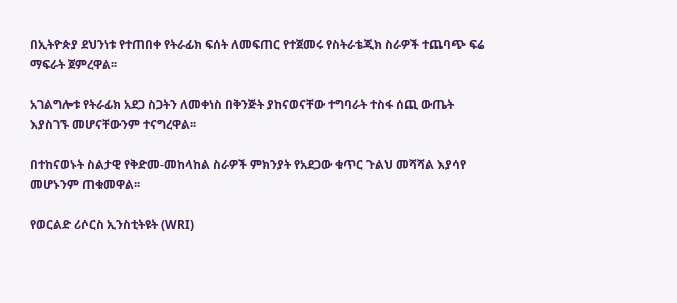በኢትዮጵያ ደህንነቱ የተጠበቀ የትራፊክ ፍሰት ለመፍጠር የተጀመሩ የስትራቴጂክ ስራዎች ተጨባጭ ፍሬ ማፍራት ጀምረዋል፡፡

አገልግሎቱ የትራፊክ አደጋ ስጋትን ለመቀነስ በቅንጅት ያከናወናቸው ተግባራት ተስፋ ሰጪ ውጤት እያስገኙ መሆናቸውንም ተናግረዋል፡፡

በተከናወኑት ስልታዊ የቅድመ-መከላከል ስራዎች ምክንያት የአደጋው ቁጥር ጉልህ መሻሻል እያሳየ መሆኑንም ጠቁመዋል፡፡

የወርልድ ሪሶርስ ኢንስቲትዩት (WRI)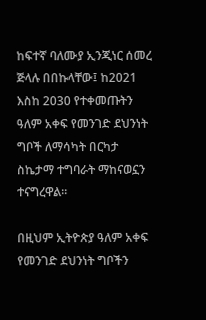ከፍተኛ ባለሙያ ኢንጂነር ሰመረ ጅላሉ በበኩላቸው፤ ከ2021 እስከ 2030 የተቀመጡትን ዓለም አቀፍ የመንገድ ደህንነት ግቦች ለማሳካት በርካታ ስኬታማ ተግባራት ማከናወኗን ተናግረዋል፡፡

በዚህም ኢትዮጵያ ዓለም አቀፍ የመንገድ ደህንነት ግቦችን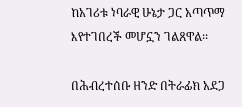ከአገሪቱ ነባራዊ ሁኔታ ጋር አጣጥማ እየተገበረች መሆኗን ገልጸዋል፡፡

በሕብረተሰቡ ዘንድ በትራፊክ አደጋ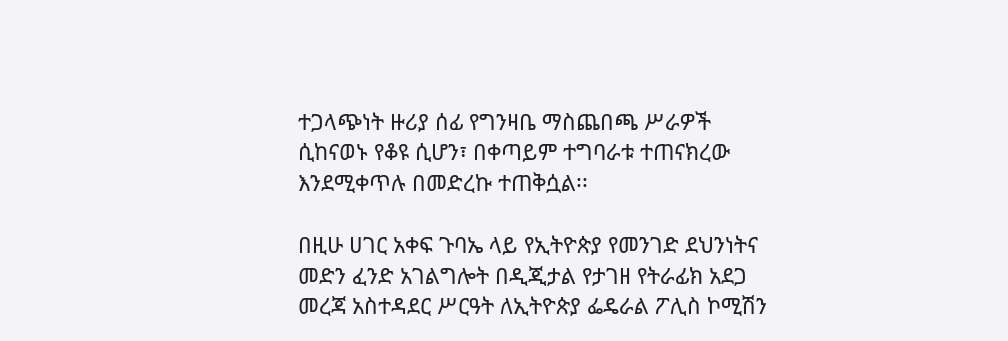ተጋላጭነት ዙሪያ ሰፊ የግንዛቤ ማስጨበጫ ሥራዎች ሲከናወኑ የቆዩ ሲሆን፣ በቀጣይም ተግባራቱ ተጠናክረው እንደሚቀጥሉ በመድረኩ ተጠቅሷል፡፡

በዚሁ ሀገር አቀፍ ጉባኤ ላይ የኢትዮጵያ የመንገድ ደህንነትና መድን ፈንድ አገልግሎት በዲጂታል የታገዘ የትራፊክ አደጋ መረጃ አስተዳደር ሥርዓት ለኢትዮጵያ ፌዴራል ፖሊስ ኮሚሽን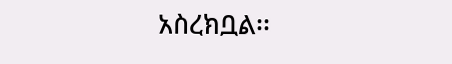አስረክቧል፡፡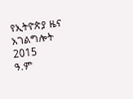የኢትዮጵያ ዜና አገልግሎት
2015
ዓ.ም